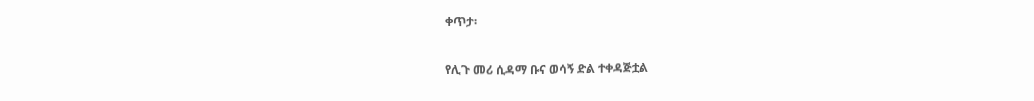ቀጥታ፡

የሊጉ መሪ ሲዳማ ቡና ወሳኝ ድል ተቀዳጅቷል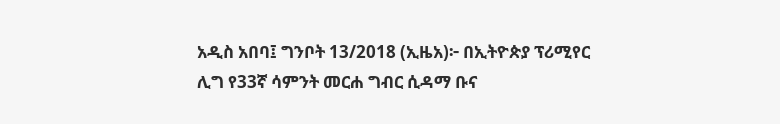አዲስ አበባ፤ ግንቦት 13/2018 (ኢዜአ)፦ በኢትዮጵያ ፕሪሚየር ሊግ የ33ኛ ሳምንት መርሐ ግብር ሲዳማ ቡና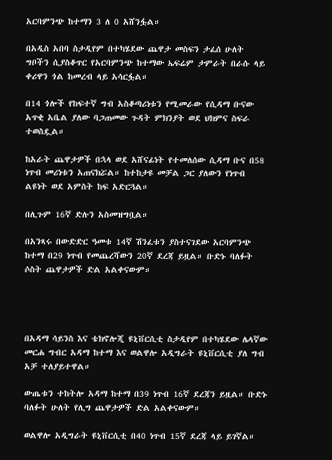አርባምንጭ ከተማን 3 ለ 0 አሸንፏል።

በአዲስ አበባ ስታዲየም በተካሄደው ጨዋታ መስፍን ታፈሰ ሁለት ግቦችን ሲያስቆጥር የአርባምንጭ ከተማው ኤፍሬም ታምራት በራሱ ላይ ቀሪዋን ጎል ከመረብ ላይ አሳርፏል።

በ14 ጎሎች የከፍተኛ ግብ አስቆጣሪነቱን የሚመራው የሲዳማ ቡናው አጥቂ አቤል ያለው ባጋጠመው ጉዳት ምክንያት ወደ ህክምና ስፍራ ተወስዷል።

ከአራት ጨዋታዎች በኋላ ወደ አሸናፊነት የተመለሰው ሲዳማ ቡና በ58 ነጥብ መሪነቱን አጠናክሯል። ከተከታዩ መቻል ጋር ያለውን የነጥብ ልዩነት ወደ አምስት ከፍ አድርጓል።

በሊጉም 16ኛ ድሉን አስመዝግቧል።

በአንጻሩ በውድድር ዓመቱ 14ኛ ሽንፈቱን ያስተናገደው አርባምንጭ ከተማ በ29 ነጥብ የመጨረሻውን 20ኛ ደረጃ ይዟል። ቡድኑ ባለፉት ሶስት ጨዋታዎች ድል አልቀናውም።




በአዳማ ሳይንስ እና ቴክኖሎጂ ዩኒቨርሲቲ ስታዲየም በተካሄደው ሌላኛው መርሐ ግብር አዳማ ከተማ እና ወልዋሎ አዲግራት ዩኒቨርሲቲ ያለ ግብ አቻ ተለያይተዋል።

ውጤቱን ተከትሎ አዳማ ከተማ በ39 ነጥብ 16ኛ ደረጃን ይዟል። ቡድኑ ባለፉት ሁለት የሊግ ጨዋታዎች ድል አልቀናውም።

ወልዋሎ አዲግራት ዩኒቨርሲቲ በ40 ነጥብ 15ኛ ደረጃ ላይ ይገኛል።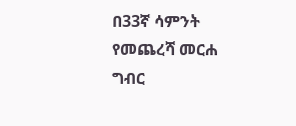በ33ኛ ሳምንት የመጨረሻ መርሐ ግብር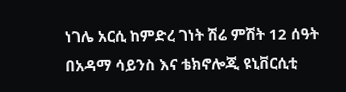ነገሌ አርሲ ከምድረ ገነት ሽሬ ምሽት 12 ሰዓት በአዳማ ሳይንስ እና ቴክኖሎጂ ዩኒቨርሲቲ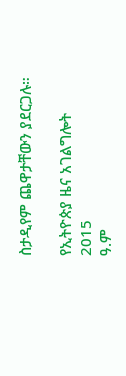ስታዲየም ጨዋታቸውን ያደርጋሉ።

የኢትዮጵያ ዜና አገልግሎት
2015
ዓ.ም